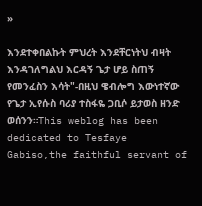»

እንደተቀበልኩት ምህረት እንደቸርነትህ ብዛት እንዳገለግልህ እርዳኝ ጌታ ሆይ ስጠኝ የመንፈስን እሳት"-በዚህ ዌብሎግ እውነተኛው የጌታ ኢየሱስ ባሪያ ተስፋዬ ጋቢሶ ይታወስ ዘንድ ወሰንን።This weblog has been dedicated to Tesfaye Gabiso,the faithful servant of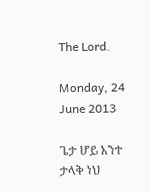The Lord.

Monday, 24 June 2013

ጌታ ሆይ አንተ ታላቅ ነህ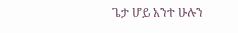ጌታ ሆይ አንተ ሁሉን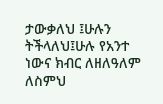ታውቃለህ ፤ሁሉን ትችላለህ፤ሁሉ የአንተ ነውና ክብር ለዘለዓለም ለስምህ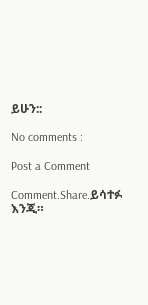ይሁን::

No comments :

Post a Comment

Comment.Share.ይሳተፉ እንጂ።